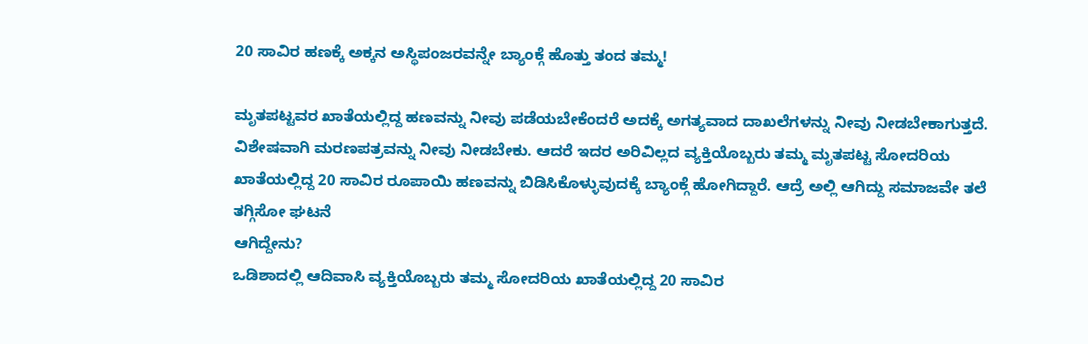20 ಸಾವಿರ ಹಣಕ್ಕೆ ಅಕ್ಕನ ಅಸ್ಥಿಪಂಜರವನ್ನೇ ಬ್ಯಾಂಕ್ಗೆ ಹೊತ್ತು ತಂದ ತಮ್ಮ!

ಮೃತಪಟ್ಟವರ ಖಾತೆಯಲ್ಲಿದ್ದ ಹಣವನ್ನು ನೀವು ಪಡೆಯಬೇಕೆಂದರೆ ಅದಕ್ಕೆ ಅಗತ್ಯವಾದ ದಾಖಲೆಗಳನ್ನು ನೀವು ನೀಡಬೇಕಾಗುತ್ತದೆ. ವಿಶೇಷವಾಗಿ ಮರಣಪತ್ರವನ್ನು ನೀವು ನೀಡಬೇಕು. ಆದರೆ ಇದರ ಅರಿವಿಲ್ಲದ ವ್ಯಕ್ತಿಯೊಬ್ಬರು ತಮ್ಮ ಮೃತಪಟ್ಟ ಸೋದರಿಯ ಖಾತೆಯಲ್ಲಿದ್ದ 20 ಸಾವಿರ ರೂಪಾಯಿ ಹಣವನ್ನು ಬಿಡಿಸಿಕೊಳ್ಳುವುದಕ್ಕೆ ಬ್ಯಾಂಕ್ಗೆ ಹೋಗಿದ್ದಾರೆ. ಆದ್ರೆ ಅಲ್ಲಿ ಆಗಿದ್ದು ಸಮಾಜವೇ ತಲೆ ತಗ್ಗಿಸೋ ಘಟನೆ
ಆಗಿದ್ದೇನು?
ಒಡಿಶಾದಲ್ಲಿ ಆದಿವಾಸಿ ವ್ಯಕ್ತಿಯೊಬ್ಬರು ತಮ್ಮ ಸೋದರಿಯ ಖಾತೆಯಲ್ಲಿದ್ದ 20 ಸಾವಿರ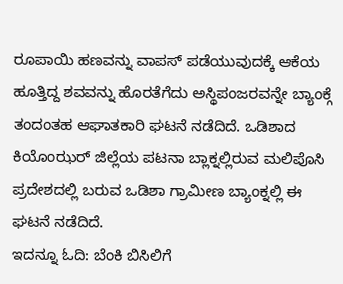ರೂಪಾಯಿ ಹಣವನ್ನು ವಾಪಸ್ ಪಡೆಯುವುದಕ್ಕೆ ಆಕೆಯ ಹೂತ್ತಿದ್ದ ಶವವನ್ನು ಹೊರತೆಗೆದು ಅಸ್ಥಿಪಂಜರವನ್ನೇ ಬ್ಯಾಂಕ್ಗೆ ತಂದಂತಹ ಆಘಾತಕಾರಿ ಘಟನೆ ನಡೆದಿದೆ. ಒಡಿಶಾದ ಕಿಯೊಂಝರ್ ಜಿಲ್ಲೆಯ ಪಟನಾ ಬ್ಲಾಕ್ನಲ್ಲಿರುವ ಮಲಿಪೊಸಿ ಪ್ರದೇಶದಲ್ಲಿ ಬರುವ ಒಡಿಶಾ ಗ್ರಾಮೀಣ ಬ್ಯಾಂಕ್ನಲ್ಲಿ ಈ ಘಟನೆ ನಡೆದಿದೆ.
ಇದನ್ನೂ ಓದಿ: ಬೆಂಕಿ ಬಿಸಿಲಿಗೆ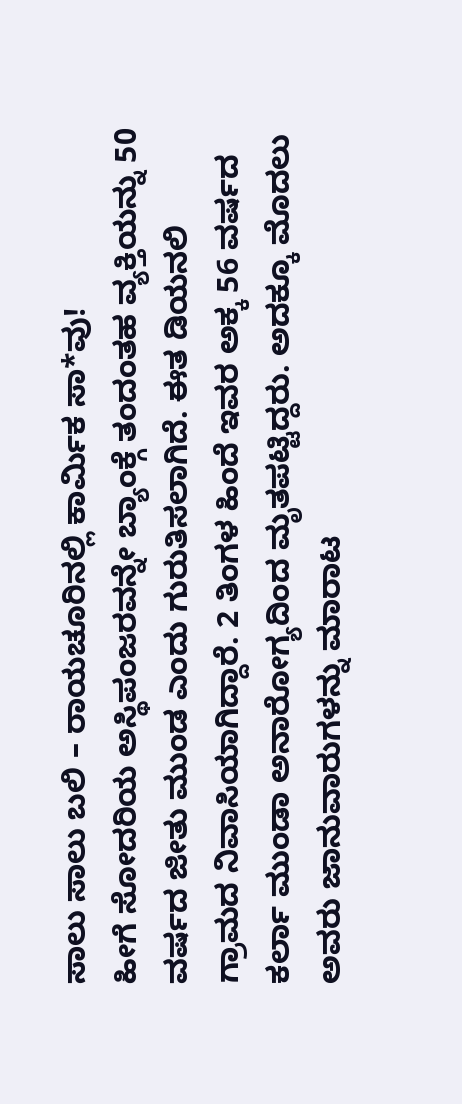ಸಾಲು ಸಾಲು ಬಲಿ – ರಾಯಚೂರಿನಲ್ಲಿ ಕಾರ್ಮಿಕ ಸಾ*ವು!
ಹೀಗೆ ಸೋದರಿಯ ಅಸ್ಥಿಪಂಜರವನ್ನೇ ಬ್ಯಾಂಕ್ಗೆ ತಂದಂತಹ ವ್ಯಕ್ತಿಯನ್ನು 50 ವರ್ಷದ ಜೀತು ಮುಂಡ ಎಂದು ಗುರುತಿಸಲಾಗಿದೆ. ಈತ ಡಿಯನಲಿ ಗ್ರಾಮದ ನಿವಾಸಿಯಾಗಿದ್ದಾರೆ. 2 ತಿಂಗಳ ಹಿಂದೆ ಇವರ ಅಕ್ಕ 56 ವರ್ಷದ ಕರ್ಲಾ ಮುಂಡಾ ಅನಾರೋಗ್ಯದಿಂದ ಮೃತಪಟ್ಟಿದ್ದರು. ಅದಕ್ಕೂ ಮೊದಲು ಅವರು ಜಾನುವಾರುಗಳನ್ನು ಮಾರಾಟ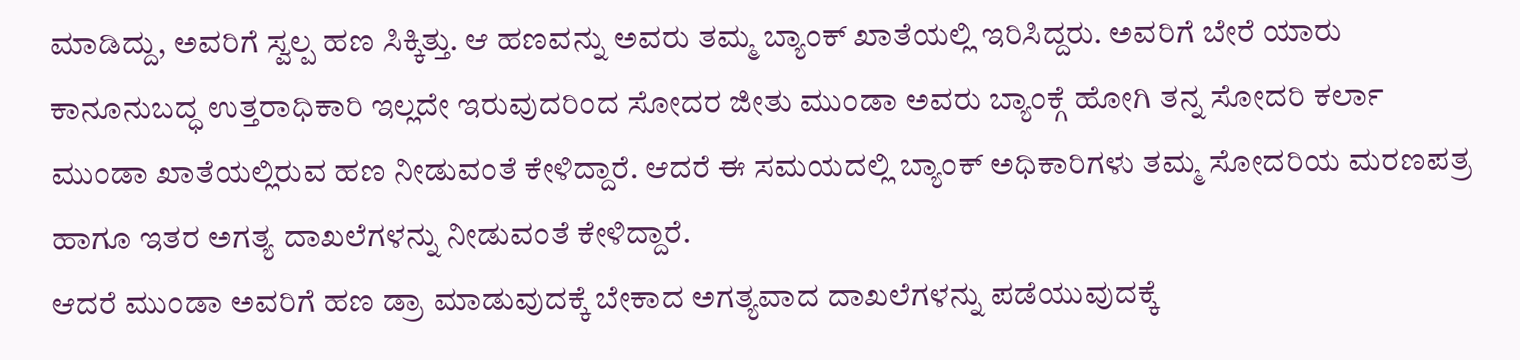ಮಾಡಿದ್ದು, ಅವರಿಗೆ ಸ್ವಲ್ಪ ಹಣ ಸಿಕ್ಕಿತ್ತು. ಆ ಹಣವನ್ನು ಅವರು ತಮ್ಮ ಬ್ಯಾಂಕ್ ಖಾತೆಯಲ್ಲಿ ಇರಿಸಿದ್ದರು. ಅವರಿಗೆ ಬೇರೆ ಯಾರು ಕಾನೂನುಬದ್ಧ ಉತ್ತರಾಧಿಕಾರಿ ಇಲ್ಲದೇ ಇರುವುದರಿಂದ ಸೋದರ ಜೀತು ಮುಂಡಾ ಅವರು ಬ್ಯಾಂಕ್ಗೆ ಹೋಗಿ ತನ್ನ ಸೋದರಿ ಕರ್ಲಾ ಮುಂಡಾ ಖಾತೆಯಲ್ಲಿರುವ ಹಣ ನೀಡುವಂತೆ ಕೇಳಿದ್ದಾರೆ. ಆದರೆ ಈ ಸಮಯದಲ್ಲಿ ಬ್ಯಾಂಕ್ ಅಧಿಕಾರಿಗಳು ತಮ್ಮ ಸೋದರಿಯ ಮರಣಪತ್ರ ಹಾಗೂ ಇತರ ಅಗತ್ಯ ದಾಖಲೆಗಳನ್ನು ನೀಡುವಂತೆ ಕೇಳಿದ್ದಾರೆ.
ಆದರೆ ಮುಂಡಾ ಅವರಿಗೆ ಹಣ ಡ್ರಾ ಮಾಡುವುದಕ್ಕೆ ಬೇಕಾದ ಅಗತ್ಯವಾದ ದಾಖಲೆಗಳನ್ನು ಪಡೆಯುವುದಕ್ಕೆ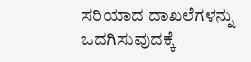ಸರಿಯಾದ ದಾಖಲೆಗಳನ್ನು ಒದಗಿಸುವುದಕ್ಕೆ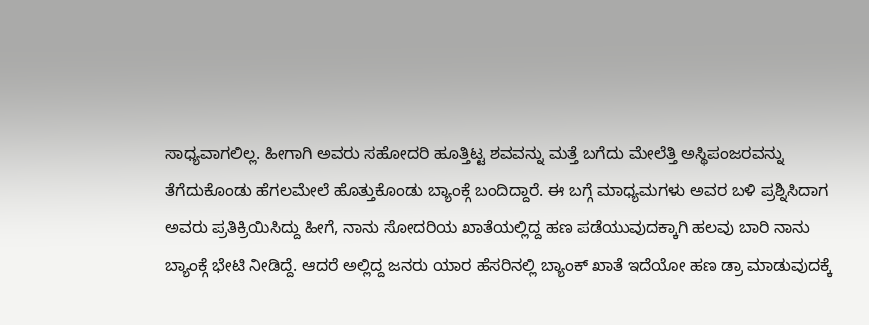ಸಾಧ್ಯವಾಗಲಿಲ್ಲ. ಹೀಗಾಗಿ ಅವರು ಸಹೋದರಿ ಹೂತ್ತಿಟ್ಟ ಶವವನ್ನು ಮತ್ತೆ ಬಗೆದು ಮೇಲೆತ್ತಿ ಅಸ್ಥಿಪಂಜರವನ್ನು ತೆಗೆದುಕೊಂಡು ಹೆಗಲಮೇಲೆ ಹೊತ್ತುಕೊಂಡು ಬ್ಯಾಂಕ್ಗೆ ಬಂದಿದ್ದಾರೆ. ಈ ಬಗ್ಗೆ ಮಾಧ್ಯಮಗಳು ಅವರ ಬಳಿ ಪ್ರಶ್ನಿಸಿದಾಗ ಅವರು ಪ್ರತಿಕ್ರಿಯಿಸಿದ್ದು ಹೀಗೆ, ನಾನು ಸೋದರಿಯ ಖಾತೆಯಲ್ಲಿದ್ದ ಹಣ ಪಡೆಯುವುದಕ್ಕಾಗಿ ಹಲವು ಬಾರಿ ನಾನು ಬ್ಯಾಂಕ್ಗೆ ಭೇಟಿ ನೀಡಿದ್ದೆ. ಆದರೆ ಅಲ್ಲಿದ್ದ ಜನರು ಯಾರ ಹೆಸರಿನಲ್ಲಿ ಬ್ಯಾಂಕ್ ಖಾತೆ ಇದೆಯೋ ಹಣ ಡ್ರಾ ಮಾಡುವುದಕ್ಕೆ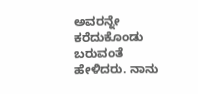ಅವರನ್ನೇ ಕರೆದುಕೊಂಡು ಬರುವಂತೆ ಹೇಳಿದರು. ನಾನು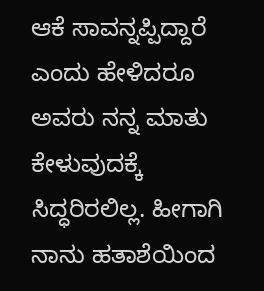ಆಕೆ ಸಾವನ್ನಪ್ಪಿದ್ದಾರೆ ಎಂದು ಹೇಳಿದರೂ ಅವರು ನನ್ನ ಮಾತು ಕೇಳುವುದಕ್ಕೆ ಸಿದ್ಧರಿರಲಿಲ್ಲ. ಹೀಗಾಗಿ ನಾನು ಹತಾಶೆಯಿಂದ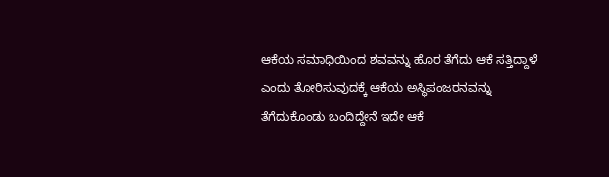ಆಕೆಯ ಸಮಾಧಿಯಿಂದ ಶವವನ್ನು ಹೊರ ತೆಗೆದು ಆಕೆ ಸತ್ತಿದ್ದಾಳೆ ಎಂದು ತೋರಿಸುವುದಕ್ಕೆ ಆಕೆಯ ಅಸ್ಥಿಪಂಜರನವನ್ನು ತೆಗೆದುಕೊಂಡು ಬಂದಿದ್ದೇನೆ ಇದೇ ಆಕೆ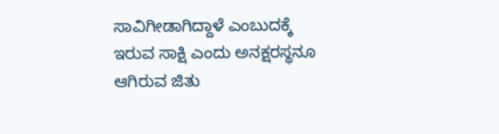ಸಾವಿಗೀಡಾಗಿದ್ದಾಳೆ ಎಂಬುದಕ್ಕೆ ಇರುವ ಸಾಕ್ಷಿ ಎಂದು ಅನಕ್ಷರಸ್ಥನೂ ಆಗಿರುವ ಜಿತು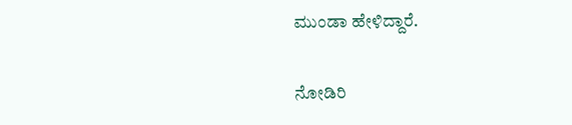ಮುಂಡಾ ಹೇಳಿದ್ದಾರೆ.

ನೋಡಿರಿ